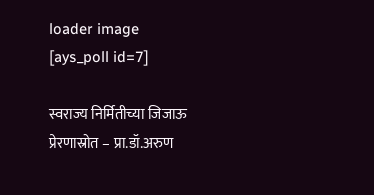loader image
[ays_poll id=7]

स्वराज्य निर्मितीच्या जिजाऊ प्रेरणास्रोत – प्रा.डॉ.अरुण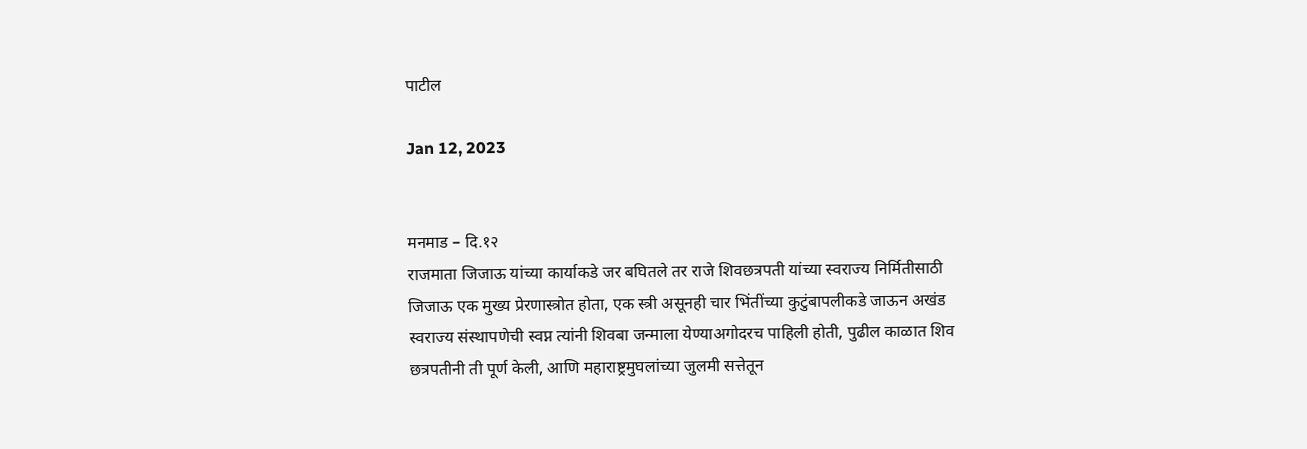पाटील

Jan 12, 2023


मनमाड – दि.१२
राजमाता जिजाऊ यांच्या कार्याकडे जर बघितले तर राजे शिवछत्रपती यांच्या स्वराज्य निर्मितीसाठी जिजाऊ एक मुख्य प्रेरणास्त्रोत होता, एक स्त्री असूनही चार भिंतींच्या कुटुंबापलीकडे जाऊन अखंड स्वराज्य संस्थापणेची स्वप्न त्यांनी शिवबा जन्माला येण्याअगोदरच पाहिली होती, पुढील काळात शिव छत्रपतीनी ती पूर्ण केली, आणि महाराष्ट्रमुघलांच्या जुलमी सत्तेतून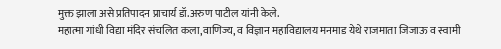मुक्त झाला असे प्रतिपादन प्राचार्य डॉ.अरुण पाटील यांनी केले.
महात्मा गांधी विद्या मंदिर संचलित कला,वाणिज्य, व विज्ञान महाविद्यालय मनमाड येथे राजमाता जिजाऊ व स्वामी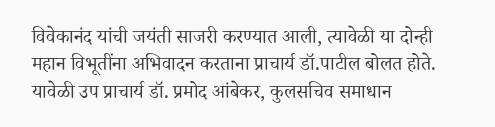विवेकानंद यांची जयंती साजरी करण्यात आली, त्यावेळी या दोन्ही महान विभूतींना अभिवादन करताना प्राचार्य डॉ.पाटील बोलत होते. यावेळी उप प्राचार्य डॉ. प्रमोद आंबेकर, कुलसचिव समाधान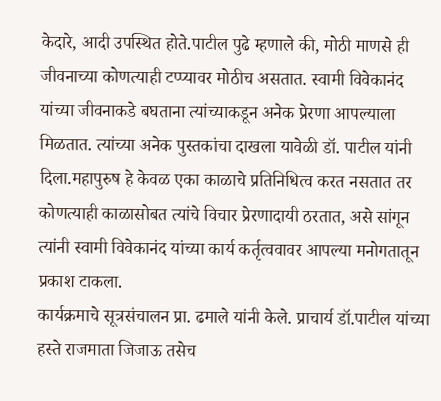केदारे, आदी उपस्थित होते.पाटील पुढे म्हणाले की, मोठी माणसे ही जीवनाच्या कोणत्याही टप्प्यावर मोठीच असतात. स्वामी विवेकानंद यांच्या जीवनाकडे बघताना त्यांच्याकडून अनेक प्रेरणा आपल्याला मिळतात. त्यांच्या अनेक पुस्तकांचा दाखला यावेळी डॉ. पाटील यांनी दिला.महापुरुष हे केवळ एका काळाचे प्रतिनिधित्व करत नसतात तर कोणत्याही काळासोबत त्यांचे विचार प्रेरणादायी ठरतात, असे सांगून त्यांनी स्वामी विवेकानंद यांच्या कार्य कर्तृत्ववावर आपल्या मनोगतातून प्रकाश टाकला.
कार्यक्रमाचे सूत्रसंचालन प्रा. ढमाले यांनी केले. प्राचार्य डॉ.पाटील यांच्या हस्ते राजमाता जिजाऊ तसेच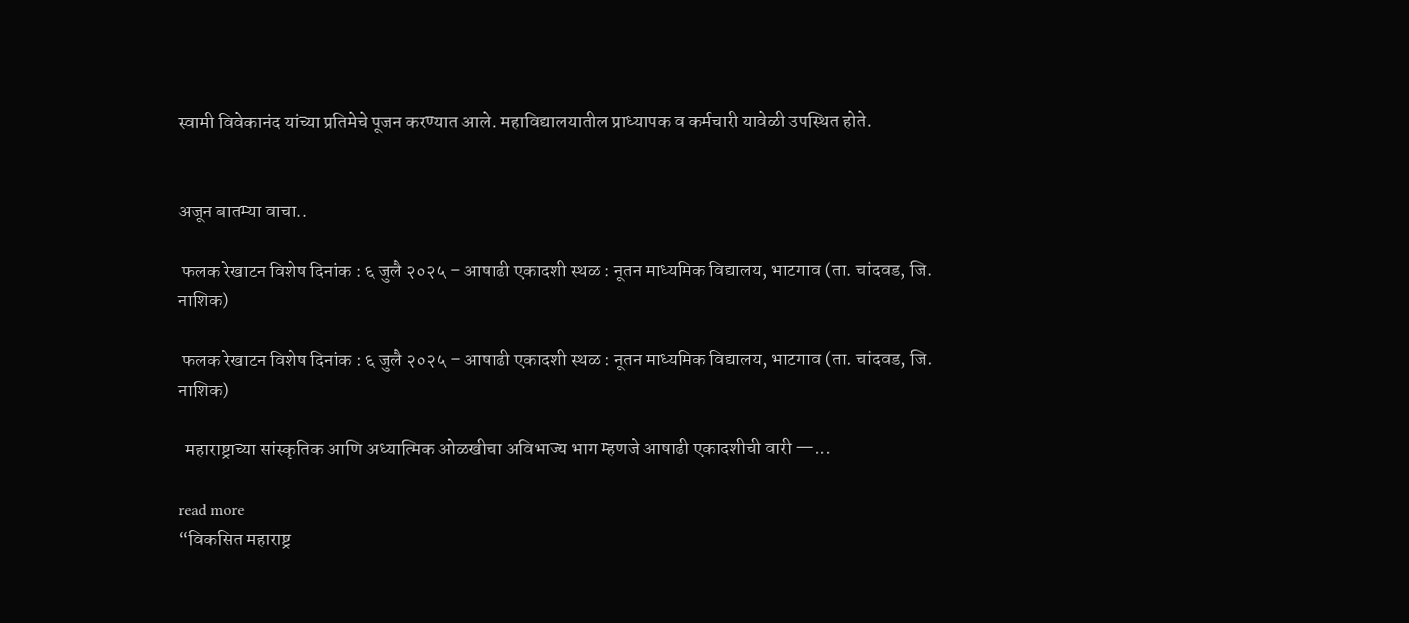स्वामी विवेकानंद यांच्या प्रतिमेचे पूजन करण्यात आले. महाविद्यालयातील प्राध्यापक व कर्मचारी यावेळी उपस्थित होते.


अजून बातम्या वाचा..

 फलक रेखाटन विशेष दिनांक : ६ जुलै २०२५ – आषाढी एकादशी स्थळ : नूतन माध्यमिक विद्यालय, भाटगाव (ता. चांदवड, जि. नाशिक)

 फलक रेखाटन विशेष दिनांक : ६ जुलै २०२५ – आषाढी एकादशी स्थळ : नूतन माध्यमिक विद्यालय, भाटगाव (ता. चांदवड, जि. नाशिक)

  महाराष्ट्राच्या सांस्कृतिक आणि अध्यात्मिक ओळखीचा अविभाज्य भाग म्हणजे आषाढी एकादशीची वारी —...

read more
“विकसित महाराष्ट्र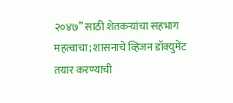२०४७” साठी शेतकऱ्यांचा सहभाग महत्वाचा; शासनाचे व्हिजन डॉक्युमेंट तयार करण्याची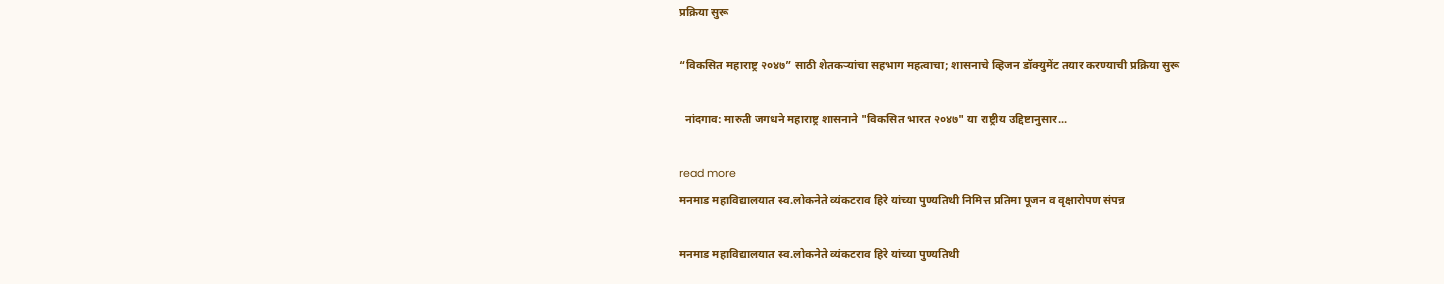प्रक्रिया सुरू

“विकसित महाराष्ट्र २०४७” साठी शेतकऱ्यांचा सहभाग महत्वाचा; शासनाचे व्हिजन डॉक्युमेंट तयार करण्याची प्रक्रिया सुरू

  नांदगाव: मारुती जगधने महाराष्ट्र शासनाने "विकसित भारत २०४७" या राष्ट्रीय उद्दिष्टानुसार...

read more
मनमाड महाविद्यालयात स्व.लोकनेते व्यंकटराव हिरे यांच्या पुण्यतिथी निमित्त प्रतिमा पूजन व वृक्षारोपण संपन्न

मनमाड महाविद्यालयात स्व.लोकनेते व्यंकटराव हिरे यांच्या पुण्यतिथी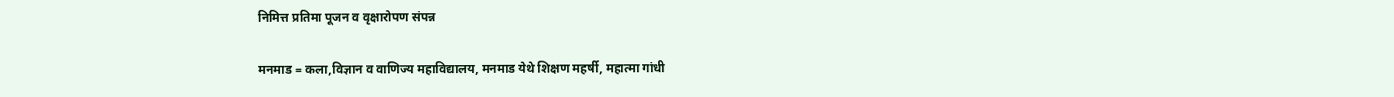निमित्त प्रतिमा पूजन व वृक्षारोपण संपन्न

मनमाड = कला,विज्ञान व वाणिज्य महाविद्यालय, मनमाड येथे शिक्षण महर्षी, महात्मा गांधी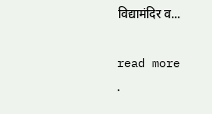विद्यामंदिर व...

read more
.